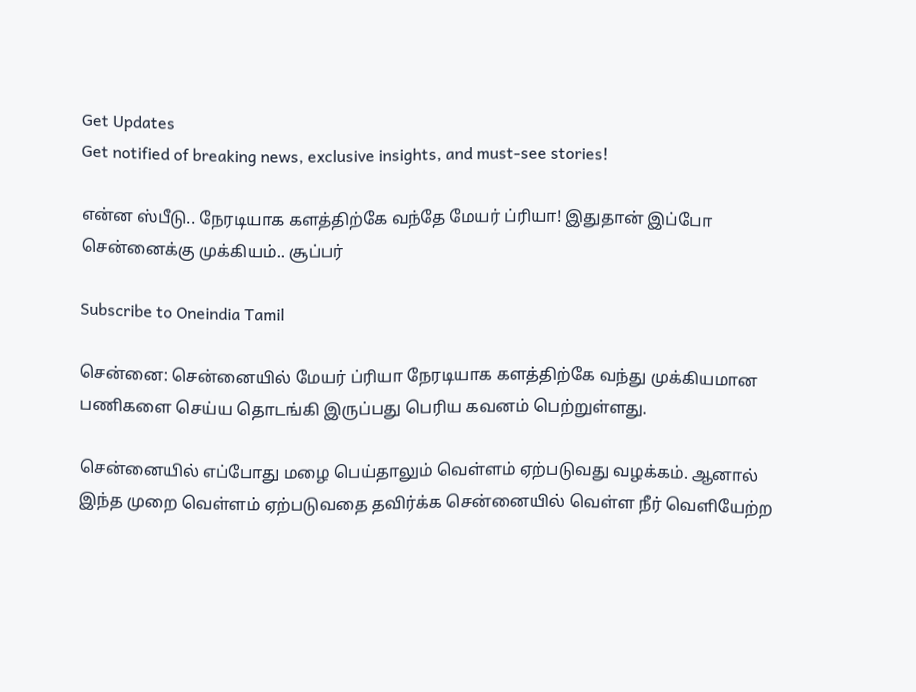Get Updates
Get notified of breaking news, exclusive insights, and must-see stories!

என்ன ஸ்பீடு.. நேரடியாக களத்திற்கே வந்தே மேயர் ப்ரியா! இதுதான் இப்போ சென்னைக்கு முக்கியம்.. சூப்பர்

Subscribe to Oneindia Tamil

சென்னை: சென்னையில் மேயர் ப்ரியா நேரடியாக களத்திற்கே வந்து முக்கியமான பணிகளை செய்ய தொடங்கி இருப்பது பெரிய கவனம் பெற்றுள்ளது.

சென்னையில் எப்போது மழை பெய்தாலும் வெள்ளம் ஏற்படுவது வழக்கம். ஆனால் இந்த முறை வெள்ளம் ஏற்படுவதை தவிர்க்க சென்னையில் வெள்ள நீர் வெளியேற்ற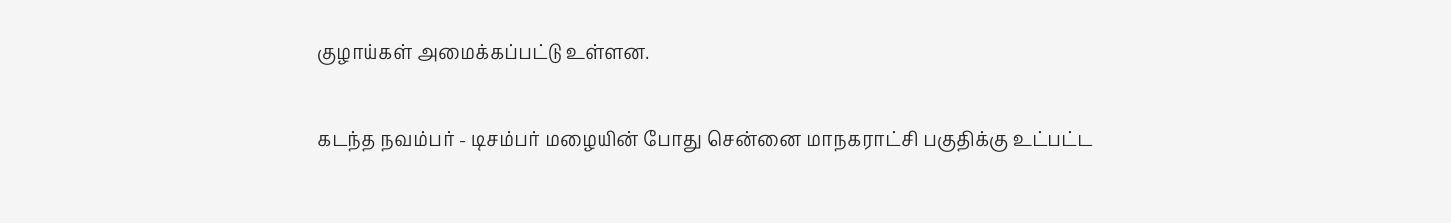குழாய்கள் அமைக்கப்பட்டு உள்ளன.

கடந்த நவம்பர் - டிசம்பர் மழையின் போது சென்னை மாநகராட்சி பகுதிக்கு உட்பட்ட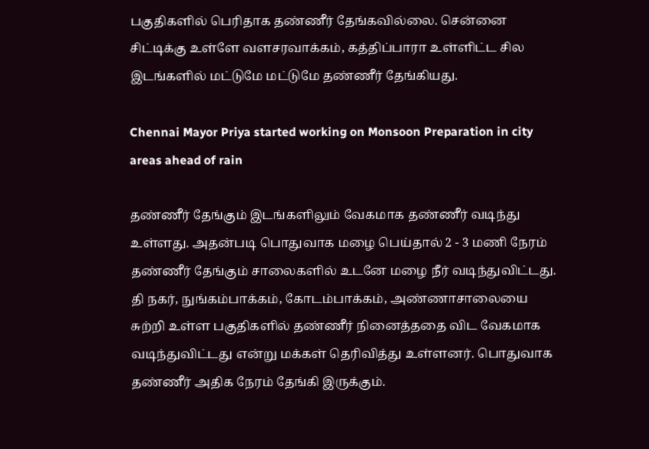பகுதிகளில் பெரிதாக தண்ணீர் தேங்கவில்லை. சென்னை சிட்டிக்கு உள்ளே வளசரவாக்கம், கத்திப்பாரா உள்ளிட்ட சில இடங்களில் மட்டுமே மட்டுமே தண்ணீர் தேங்கியது.

Chennai Mayor Priya started working on Monsoon Preparation in city areas ahead of rain

தண்ணீர் தேங்கும் இடங்களிலும் வேகமாக தண்ணீர் வடிந்து உள்ளது. அதன்படி பொதுவாக மழை பெய்தால் 2 - 3 மணி நேரம் தண்ணீர் தேங்கும் சாலைகளில் உடனே மழை நீர் வடிந்துவிட்டது. தி நகர், நுங்கம்பாக்கம், கோடம்பாக்கம், அண்ணாசாலையை சுற்றி உள்ள பகுதிகளில் தண்ணீர் நினைத்ததை விட வேகமாக வடிந்துவிட்டது என்று மக்கள் தெரிவித்து உள்ளனர். பொதுவாக தண்ணீர் அதிக நேரம் தேங்கி இருக்கும்.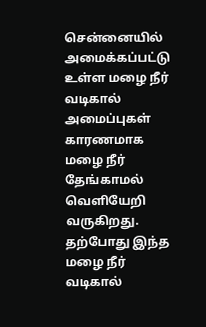சென்னையில் அமைக்கப்பட்டு உள்ள மழை நீர் வடிகால் அமைப்புகள் காரணமாக மழை நீர் தேங்காமல் வெளியேறி வருகிறது. தற்போது இந்த மழை நீர் வடிகால்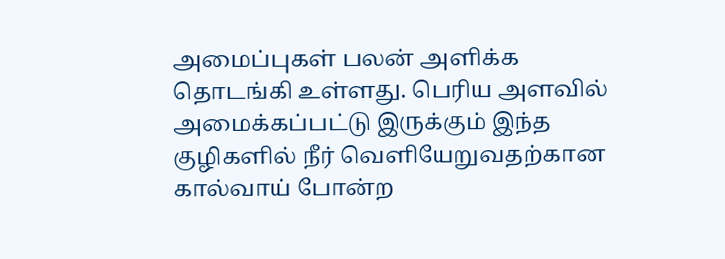அமைப்புகள் பலன் அளிக்க தொடங்கி உள்ளது. பெரிய அளவில் அமைக்கப்பட்டு இருக்கும் இந்த குழிகளில் நீர் வெளியேறுவதற்கான கால்வாய் போன்ற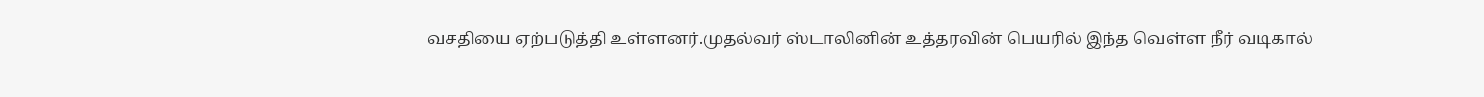வசதியை ஏற்படுத்தி உள்ளனர்.முதல்வர் ஸ்டாலினின் உத்தரவின் பெயரில் இந்த வெள்ள நீர் வடிகால்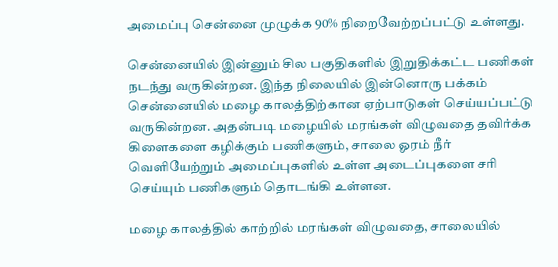அமைப்பு சென்னை முழுக்க 90% நிறைவேற்றப்பட்டு உள்ளது.

சென்னையில் இன்னும் சில பகுதிகளில் இறுதிக்கட்ட பணிகள் நடந்து வருகின்றன. இந்த நிலையில் இன்னொரு பக்கம் சென்னையில் மழை காலத்திற்கான ஏற்பாடுகள் செய்யப்பட்டு வருகின்றன. அதன்படி மழையில் மரங்கள் விழுவதை தவிர்க்க கிளைகளை கழிக்கும் பணிகளும், சாலை ஓரம் நீர் வெளியேற்றும் அமைப்புகளில் உள்ள அடைப்புகளை சரி செய்யும் பணிகளும் தொடங்கி உள்ளன.

மழை காலத்தில் காற்றில் மரங்கள் விழுவதை, சாலையில்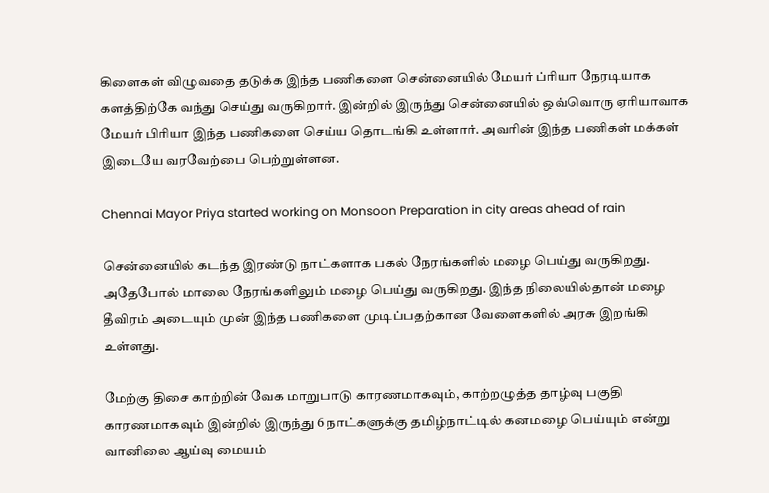கிளைகள் விழுவதை தடுக்க இந்த பணிகளை சென்னையில் மேயர் ப்ரியா நேரடியாக களத்திற்கே வந்து செய்து வருகிறார். இன்றில் இருந்து சென்னையில் ஒவ்வொரு ஏரியாவாக மேயர் பிரியா இந்த பணிகளை செய்ய தொடங்கி உள்ளார். அவரின் இந்த பணிகள் மக்கள் இடையே வரவேற்பை பெற்றுள்ளன.

Chennai Mayor Priya started working on Monsoon Preparation in city areas ahead of rain

சென்னையில் கடந்த இரண்டு நாட்களாக பகல் நேரங்களில் மழை பெய்து வருகிறது. அதேபோல் மாலை நேரங்களிலும் மழை பெய்து வருகிறது. இந்த நிலையில்தான் மழை தீவிரம் அடையும் முன் இந்த பணிகளை முடிப்பதற்கான வேளைகளில் அரசு இறங்கி உள்ளது.

மேற்கு திசை காற்றின் வேக மாறுபாடு காரணமாகவும், காற்றழுத்த தாழ்வு பகுதி காரணமாகவும் இன்றில் இருந்து 6 நாட்களுக்கு தமிழ்நாட்டில் கனமழை பெய்யும் என்று வானிலை ஆய்வு மையம்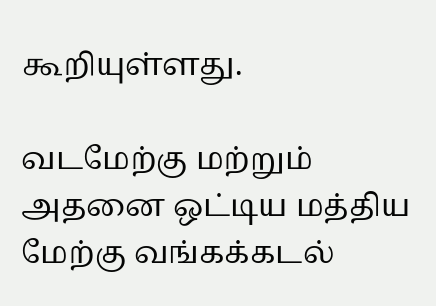கூறியுள்ளது.

வடமேற்கு மற்றும் அதனை ஒட்டிய மத்திய மேற்கு வங்கக்கடல்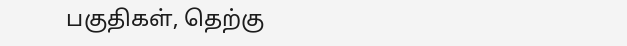பகுதிகள், தெற்கு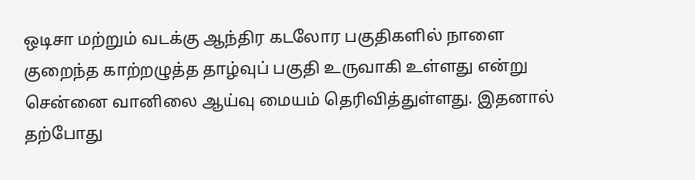ஒடிசா மற்றும் வடக்கு ஆந்திர கடலோர பகுதிகளில் நாளை குறைந்த காற்றழுத்த தாழ்வுப் பகுதி உருவாகி உள்ளது என்று சென்னை வானிலை ஆய்வு மையம் தெரிவித்துள்ளது. இதனால் தற்போது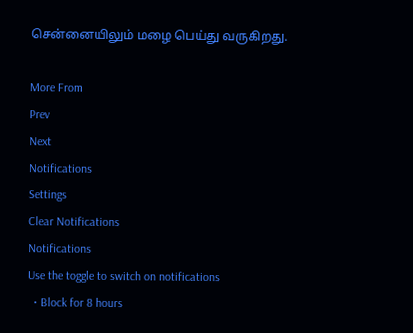சென்னையிலும் மழை பெய்து வருகிறது.

More From
Prev
Next
Notifications
Settings
Clear Notifications
Notifications
Use the toggle to switch on notifications
  • Block for 8 hours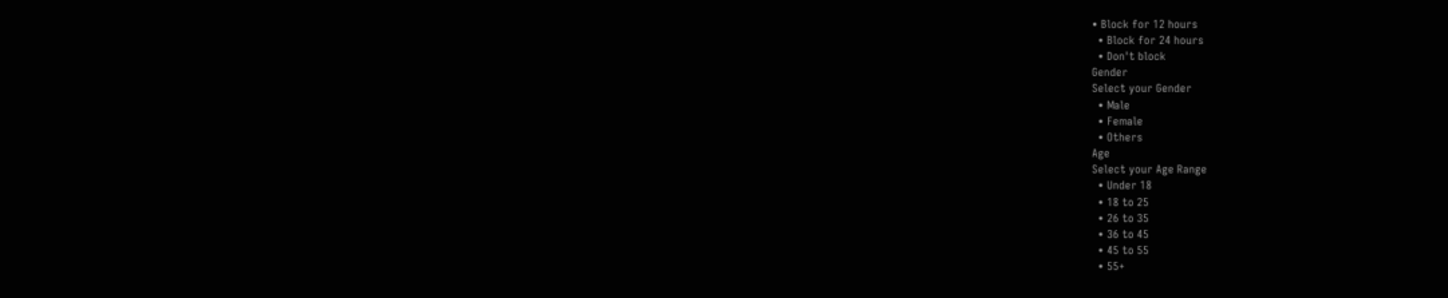• Block for 12 hours
  • Block for 24 hours
  • Don't block
Gender
Select your Gender
  • Male
  • Female
  • Others
Age
Select your Age Range
  • Under 18
  • 18 to 25
  • 26 to 35
  • 36 to 45
  • 45 to 55
  • 55+